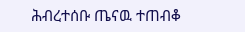ሕብረተሰቡ ጤናዉ ተጠብቆ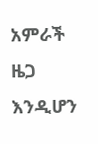አምራች ዜጋ እንዲሆን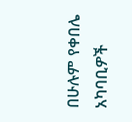በሁሉም የቀበሌ አካባቢዎች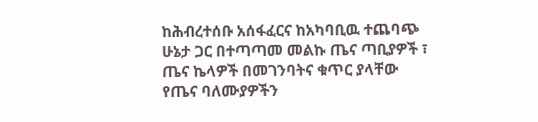ከሕብረተሰቡ አሰፋፈርና ከአካባቢዉ ተጨባጭ ሁኔታ ጋር በተጣጣመ መልኩ ጤና ጣቢያዎች ፣ ጤና ኬላዎች በመገንባትና ቁጥር ያላቸው የጤና ባለሙያዎችን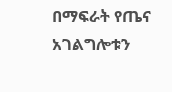በማፍራት የጤና አገልግሎቱን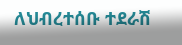ለህብረተሰቡ ተደራሽ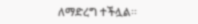ለማድረግ ተችሏል፡፡